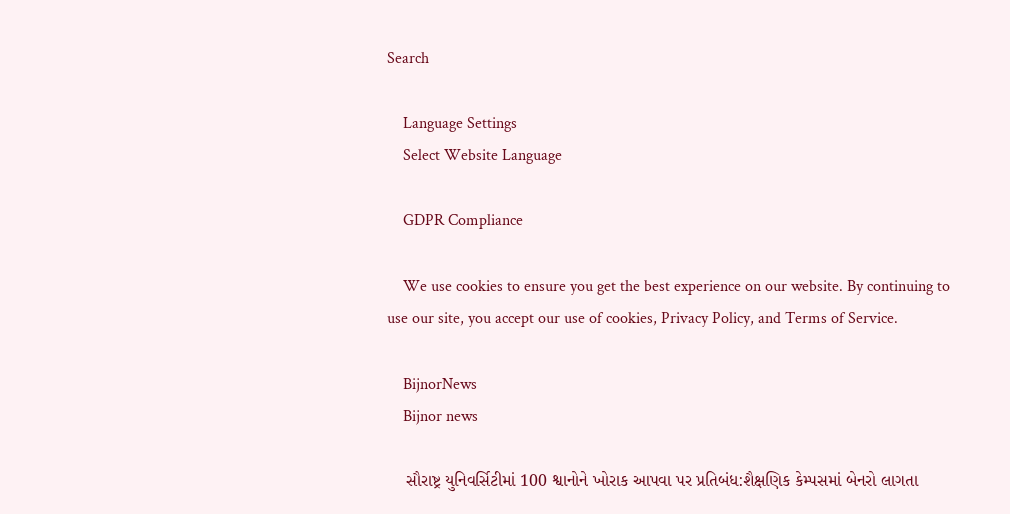Search

    Language Settings
    Select Website Language

    GDPR Compliance

    We use cookies to ensure you get the best experience on our website. By continuing to use our site, you accept our use of cookies, Privacy Policy, and Terms of Service.

    BijnorNews
    Bijnor news

    સૌરાષ્ટ્ર યુનિવર્સિટીમાં 100 શ્વાનોને ખોરાક આપવા પર પ્રતિબંધ:શૈક્ષણિક કેમ્પસમાં બેનરો લાગતા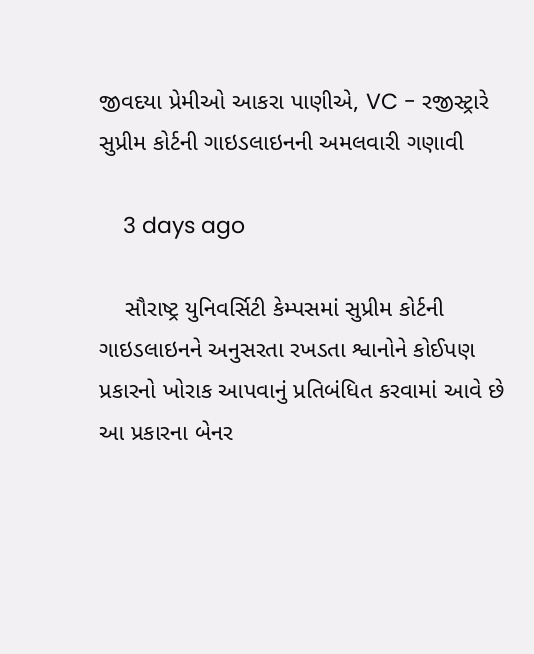જીવદયા પ્રેમીઓ આકરા પાણીએ, VC - રજીસ્ટ્રારે સુપ્રીમ કોર્ટની ગાઇડલાઇનની અમલવારી ગણાવી

    3 days ago

    સૌરાષ્ટ્ર યુનિવર્સિટી કેમ્પસમાં સુપ્રીમ કોર્ટની ગાઇડલાઇનને અનુસરતા રખડતા શ્વાનોને કોઈપણ પ્રકારનો ખોરાક આપવાનું પ્રતિબંધિત કરવામાં આવે છે આ પ્રકારના બેનર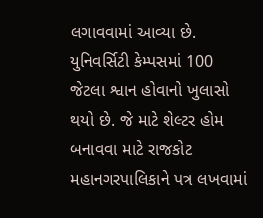લગાવવામાં આવ્યા છે. યુનિવર્સિટી કેમ્પસમાં 100 જેટલા શ્વાન હોવાનો ખુલાસો થયો છે. જે માટે શેલ્ટર હોમ બનાવવા માટે રાજકોટ મહાનગરપાલિકાને પત્ર લખવામાં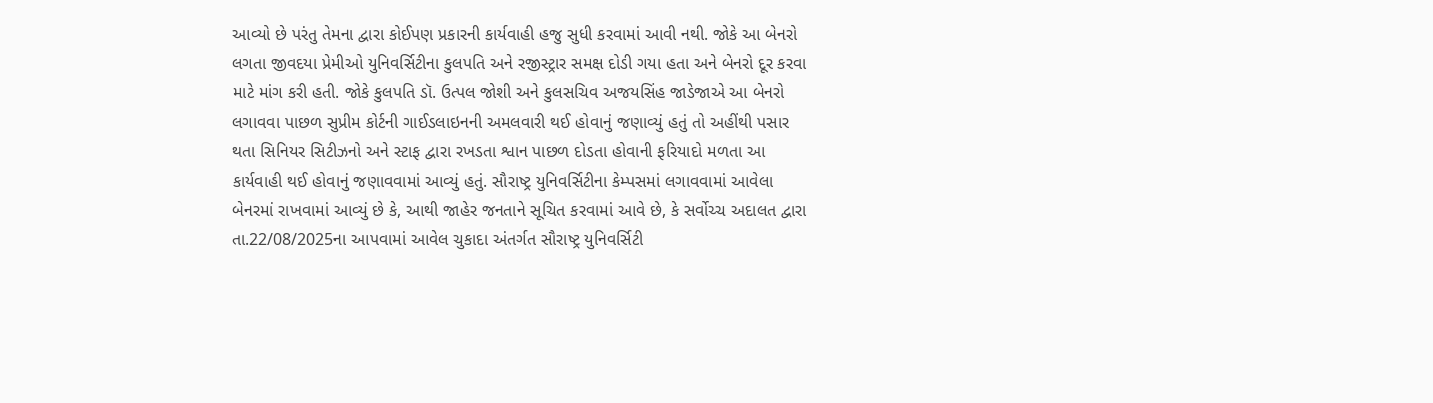આવ્યો છે પરંતુ તેમના દ્વારા કોઈપણ પ્રકારની કાર્યવાહી હજુ સુધી કરવામાં આવી નથી. જોકે આ બેનરો લગતા જીવદયા પ્રેમીઓ યુનિવર્સિટીના કુલપતિ અને રજીસ્ટ્રાર સમક્ષ દોડી ગયા હતા અને બેનરો દૂર કરવા માટે માંગ કરી હતી. જોકે કુલપતિ ડૉ. ઉત્પલ જોશી અને કુલસચિવ અજયસિંહ જાડેજાએ આ બેનરો લગાવવા પાછળ સુપ્રીમ કોર્ટની ગાઈડલાઇનની અમલવારી થઈ હોવાનું જણાવ્યું હતું તો અહીંથી પસાર થતા સિનિયર સિટીઝનો અને સ્ટાફ દ્વારા રખડતા શ્વાન પાછળ દોડતા હોવાની ફરિયાદો મળતા આ કાર્યવાહી થઈ હોવાનું જણાવવામાં આવ્યું હતું. સૌરાષ્ટ્ર યુનિવર્સિટીના કેમ્પસમાં લગાવવામાં આવેલા બેનરમાં રાખવામાં આવ્યું છે કે, આથી જાહેર જનતાને સૂચિત કરવામાં આવે છે, કે સર્વોચ્ચ અદાલત દ્વારા તા.22/08/2025ના આપવામાં આવેલ ચુકાદા અંતર્ગત સૌરાષ્ટ્ર યુનિવર્સિટી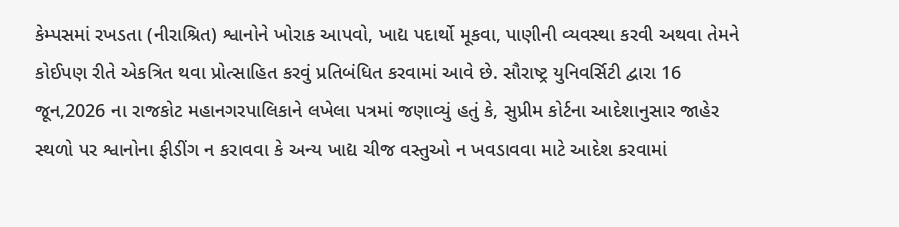કેમ્પસમાં રખડતા (નીરાશ્રિત) શ્વાનોને ખોરાક આપવો, ખાદ્ય પદાર્થો મૂકવા, પાણીની વ્યવસ્થા કરવી અથવા તેમને કોઈપણ રીતે એકત્રિત થવા પ્રોત્સાહિત કરવું પ્રતિબંધિત કરવામાં આવે છે. સૌરાષ્ટ્ર યુનિવર્સિટી દ્વારા 16 જૂન,2026 ના રાજકોટ મહાનગરપાલિકાને લખેલા પત્રમાં જણાવ્યું હતું કે, સુપ્રીમ કોર્ટના આદેશાનુસાર જાહેર સ્થળો પર શ્વાનોના ફીડીંગ ન કરાવવા કે અન્ય ખાદ્ય ચીજ વસ્તુઓ ન ખવડાવવા માટે આદેશ કરવામાં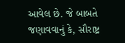આવેલ છે. જે બાબતે જણાવવાનું કે, સૌરાષ્ટ્ર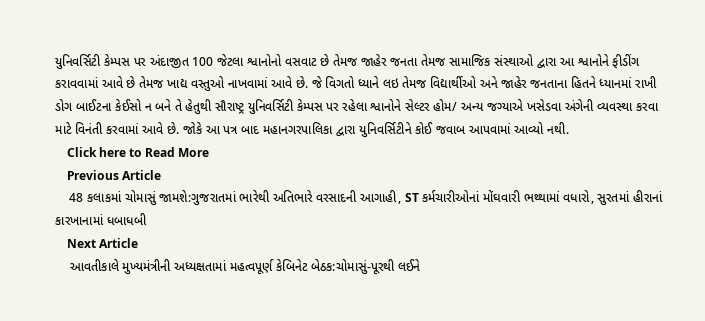યુનિવર્સિટી કેમ્પસ પર અંદાજીત 100 જેટલા શ્વાનોનો વસવાટ છે તેમજ જાહેર જનતા તેમજ સામાજિક સંસ્થાઓ દ્વારા આ શ્વાનોને ફીડીંગ કરાવવામાં આવે છે તેમજ ખાદ્ય વસ્તુઓ નાખવામાં આવે છે. જે વિગતો ધ્યાને લઇ તેમજ વિદ્યાર્થીઓ અને જાહેર જનતાના હિતને ધ્યાનમાં રાખી ડોગ બાઈટના કેઈસો ન બને તે હેતુથી સૌરાષ્ટ્ર યુનિવર્સિટી કેમ્પસ પર રહેલા શ્વાનોને સેલ્ટર હોમ/ અન્ય જગ્યાએ ખસેડવા અંગેની વ્યવસ્થા કરવા માટે વિનંતી કરવામાં આવે છે. જોકે આ પત્ર બાદ મહાનગરપાલિકા દ્વારા યુનિવર્સિટીને કોઈ જવાબ આપવામાં આવ્યો નથી.
    Click here to Read More
    Previous Article
    48 કલાકમાં ચોમાસું જામશે:ગુજરાતમાં ભારેથી અતિભારે વરસાદની આગાહી, ST કર્મચારીઓનાં મોંઘવારી ભથ્થામાં વધારો, સુરતમાં હીરાનાં કારખાનામાં ધબાધબી
    Next Article
    આવતીકાલે મુખ્યમંત્રીની અધ્યક્ષતામાં મહત્વપૂર્ણ કેબિનેટ બેઠક:ચોમાસું-પૂરથી લઈને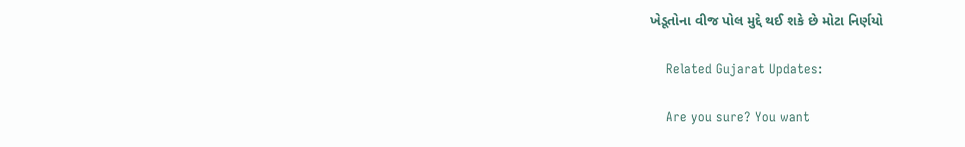ખેડૂતોના વીજ પોલ મુદ્દે થઈ શકે છે મોટા નિર્ણયો

    Related Gujarat Updates:

    Are you sure? You want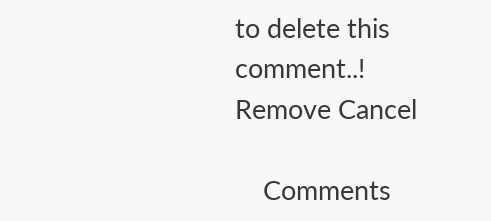to delete this comment..! Remove Cancel

    Comments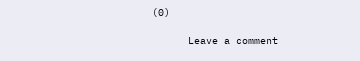(0)

      Leave a comment